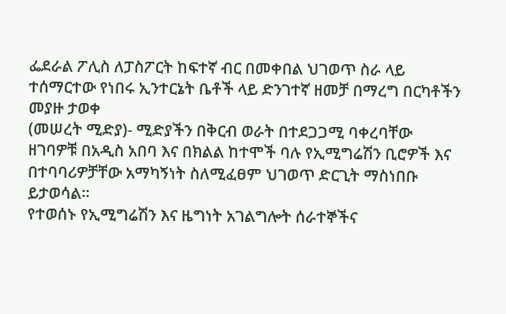ፌደራል ፖሊስ ለፓስፖርት ከፍተኛ ብር በመቀበል ህገወጥ ስራ ላይ ተሰማርተው የነበሩ ኢንተርኔት ቤቶች ላይ ድንገተኛ ዘመቻ በማረግ በርካቶችን መያዙ ታወቀ
(መሠረት ሚድያ)- ሚድያችን በቅርብ ወራት በተደጋጋሚ ባቀረባቸው ዘገባዎቹ በአዲስ አበባ እና በክልል ከተሞች ባሉ የኢሚግሬሽን ቢሮዎች እና በተባባሪዎቻቸው አማካኝነት ስለሚፈፀም ህገወጥ ድርጊት ማስነበቡ ይታወሳል።
የተወሰኑ የኢሚግሬሽን እና ዜግነት አገልግሎት ሰራተኞችና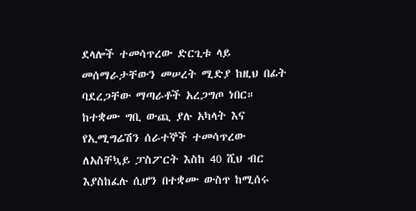ደላሎች ተመሳጥረው ድርጊቱ ላይ መሰማራታቸውን መሠረት ሚድያ ከዚህ በፊት ባደረጋቸው ማጣራቶች አረጋግጦ ነበር።
ከተቋሙ ግቢ ውጪ ያሉ አካላት እና የኢሚግሬሽን ሰራተኞች ተመሳጥረው ለአስቸኳይ ፓስፖርት እስከ 40 ሺህ ብር እያስከፈሉ ሲሆን በተቋሙ ውስጥ ከሚሰሩ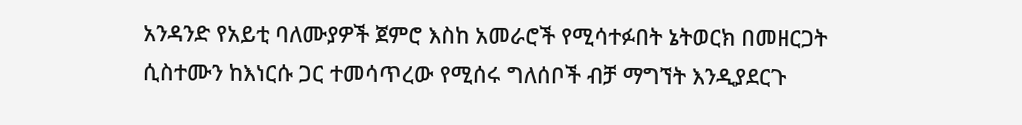አንዳንድ የአይቲ ባለሙያዎች ጀምሮ እስከ አመራሮች የሚሳተፉበት ኔትወርክ በመዘርጋት ሲስተሙን ከእነርሱ ጋር ተመሳጥረው የሚሰሩ ግለሰቦች ብቻ ማግኘት እንዲያደርጉ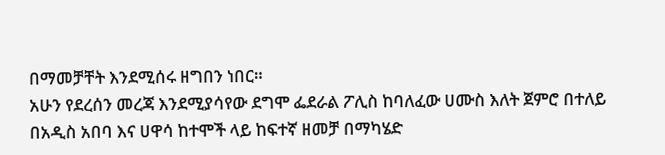በማመቻቸት እንደሚሰሩ ዘግበን ነበር።
አሁን የደረሰን መረጃ እንደሚያሳየው ደግሞ ፌደራል ፖሊስ ከባለፈው ሀሙስ እለት ጀምሮ በተለይ በአዲስ አበባ እና ሀዋሳ ከተሞች ላይ ከፍተኛ ዘመቻ በማካሄድ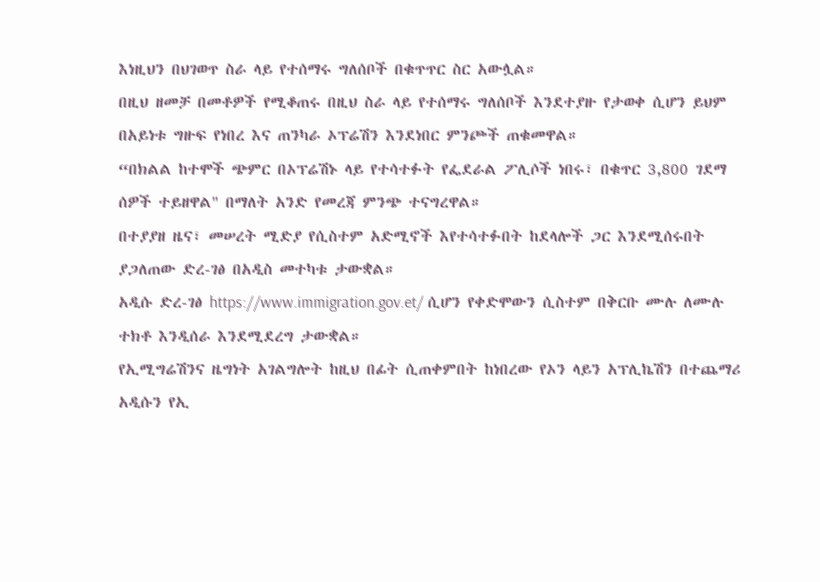እነዚህን በህገወጥ ስራ ላይ የተሰማሩ ግለሰቦች በቁጥጥር ስር አውሏል።
በዚህ ዘመቻ በመቶዎች የሚቆጠሩ በዚህ ስራ ላይ የተሰማሩ ግለሰቦች እንደተያዙ የታወቀ ሲሆን ይህም በአይነቱ ግዙፍ የነበረ እና ጠንካራ ኦፕሬሽን እንደነበር ምንጮች ጠቁመዋል።
“በክልል ከተሞች ጭምር በኦፕሬሽኑ ላይ የተሳተፉት የፌደራል ፖሊሶች ነበሩ፣ በቁጥር 3,800 ገደማ ሰዎች ተይዘዋል" በማለት አንድ የመረጃ ምንጭ ተናግረዋል።
በተያያዘ ዜና፣ መሠረት ሚድያ የሲስተም አድሚኖች እየተሳተፉበት ከደላሎች ጋር እንደሚሰሩበት ያጋለጠው ድረ-ገፅ በአዲስ መተካቱ ታውቋል።
አዲሱ ድረ-ገፅ https://www.immigration.gov.et/ ሲሆን የቀድሞውን ሲስተም በቅርቡ ሙሉ ለሙሉ ተክቶ እንዲሰራ እንደሚደረግ ታውቋል።
የኢሚግሬሽንና ዜግነት አገልግሎት ከዚህ በፊት ሲጠቀምበት ከነበረው የኦን ላይን አፕሊኬሽን በተጨማሪ አዲሱን የኢ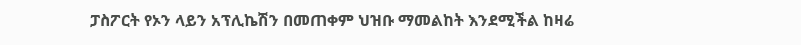ፓስፖርት የኦን ላይን አፕሊኬሽን በመጠቀም ህዝቡ ማመልከት እንደሚችል ከዛሬ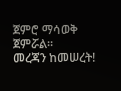ጀምሮ ማሳወቅ ጀምሯል።
መረጃን ከመሠረት!